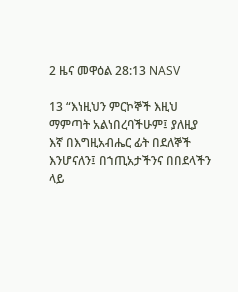2 ዜና መዋዕል 28:13 NASV

13 “እነዚህን ምርኮኞች እዚህ ማምጣት አልነበረባችሁም፤ ያለዚያ እኛ በእግዚአብሔር ፊት በደለኞች እንሆናለን፤ በኀጢአታችንና በበደላችን ላይ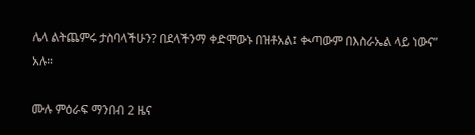ሌላ ልትጨምሩ ታስባላችሁን? በደላችንማ ቀድሞውኑ በዝቶአል፤ ቊጣውም በእስራኤል ላይ ነውና” አሉ።

ሙሉ ምዕራፍ ማንበብ 2 ዜና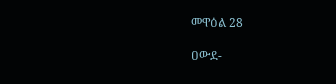መዋዕል 28

ዐውደ-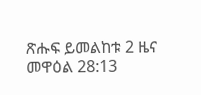ጽሑፍ ይመልከቱ 2 ዜና መዋዕል 28:13